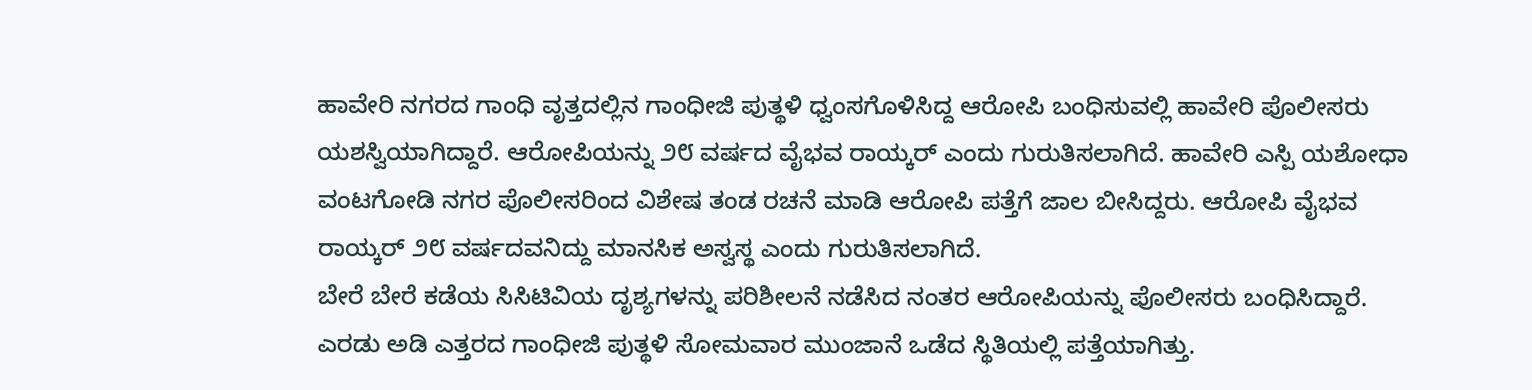ಹಾವೇರಿ ನಗರದ ಗಾಂಧಿ ವೃತ್ತದಲ್ಲಿನ ಗಾಂಧೀಜಿ ಪುತ್ಥಳಿ ಧ್ವಂಸಗೊಳಿಸಿದ್ದ ಆರೋಪಿ ಬಂಧಿಸುವಲ್ಲಿ ಹಾವೇರಿ ಪೊಲೀಸರು ಯಶಸ್ವಿಯಾಗಿದ್ದಾರೆ. ಆರೋಪಿಯನ್ನು ೨೮ ವರ್ಷದ ವೈಭವ ರಾಯ್ಕರ್ ಎಂದು ಗುರುತಿಸಲಾಗಿದೆ. ಹಾವೇರಿ ಎಸ್ಪಿ ಯಶೋಧಾ ವಂಟಗೋಡಿ ನಗರ ಪೊಲೀಸರಿಂದ ವಿಶೇಷ ತಂಡ ರಚನೆ ಮಾಡಿ ಆರೋಪಿ ಪತ್ತೆಗೆ ಜಾಲ ಬೀಸಿದ್ದರು. ಆರೋಪಿ ವೈಭವ ರಾಯ್ಕರ್ ೨೮ ವರ್ಷದವನಿದ್ದು ಮಾನಸಿಕ ಅಸ್ವಸ್ಥ ಎಂದು ಗುರುತಿಸಲಾಗಿದೆ.
ಬೇರೆ ಬೇರೆ ಕಡೆಯ ಸಿಸಿಟಿವಿಯ ದೃಶ್ಯಗಳನ್ನು ಪರಿಶೀಲನೆ ನಡೆಸಿದ ನಂತರ ಆರೋಪಿಯನ್ನು ಪೊಲೀಸರು ಬಂಧಿಸಿದ್ದಾರೆ.
ಎರಡು ಅಡಿ ಎತ್ತರದ ಗಾಂಧೀಜಿ ಪುತ್ಥಳಿ ಸೋಮವಾರ ಮುಂಜಾನೆ ಒಡೆದ ಸ್ಥಿತಿಯಲ್ಲಿ ಪತ್ತೆಯಾಗಿತ್ತು.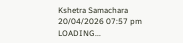Kshetra Samachara
20/04/2026 07:57 pm
LOADING...